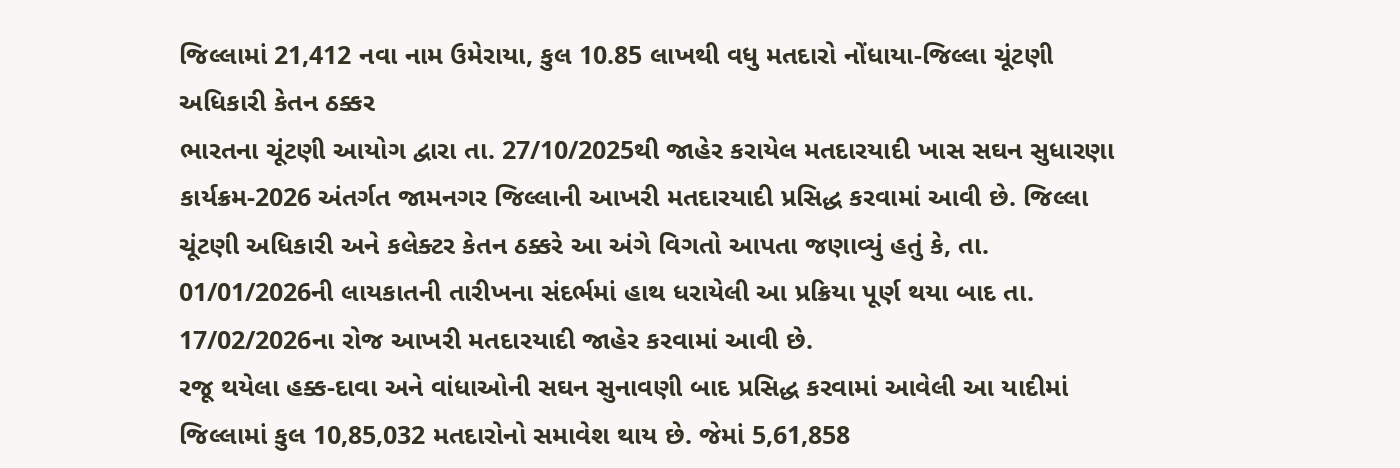જિલ્લામાં 21,412 નવા નામ ઉમેરાયા, કુલ 10.85 લાખથી વધુ મતદારો નોંધાયા-જિલ્લા ચૂંટણી અધિકારી કેતન ઠક્કર
ભારતના ચૂંટણી આયોગ દ્વારા તા. 27/10/2025થી જાહેર કરાયેલ મતદારયાદી ખાસ સઘન સુધારણા કાર્યક્રમ-2026 અંતર્ગત જામનગર જિલ્લાની આખરી મતદારયાદી પ્રસિદ્ધ કરવામાં આવી છે. જિલ્લા ચૂંટણી અધિકારી અને કલેક્ટર કેતન ઠક્કરે આ અંગે વિગતો આપતા જણાવ્યું હતું કે, તા. 01/01/2026ની લાયકાતની તારીખના સંદર્ભમાં હાથ ધરાયેલી આ પ્રક્રિયા પૂર્ણ થયા બાદ તા. 17/02/2026ના રોજ આખરી મતદારયાદી જાહેર કરવામાં આવી છે.
રજૂ થયેલા હક્ક-દાવા અને વાંધાઓની સઘન સુનાવણી બાદ પ્રસિદ્ધ કરવામાં આવેલી આ યાદીમાં જિલ્લામાં કુલ 10,85,032 મતદારોનો સમાવેશ થાય છે. જેમાં 5,61,858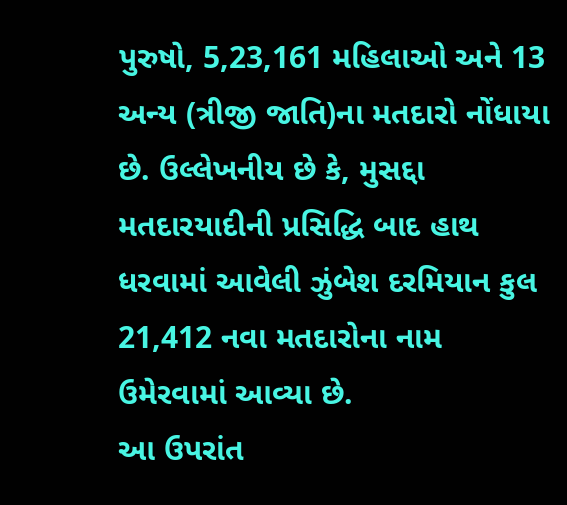પુરુષો, 5,23,161 મહિલાઓ અને 13 અન્ય (ત્રીજી જાતિ)ના મતદારો નોંધાયા છે. ઉલ્લેખનીય છે કે, મુસદ્દા મતદારયાદીની પ્રસિદ્ધિ બાદ હાથ ધરવામાં આવેલી ઝુંબેશ દરમિયાન કુલ 21,412 નવા મતદારોના નામ ઉમેરવામાં આવ્યા છે.
આ ઉપરાંત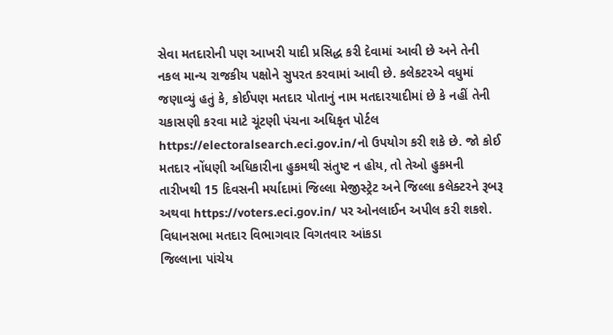સેવા મતદારોની પણ આખરી યાદી પ્રસિદ્ધ કરી દેવામાં આવી છે અને તેની નકલ માન્ય રાજકીય પક્ષોને સુપરત કરવામાં આવી છે. કલેકટરએ વધુમાં જણાવ્યું હતું કે, કોઈપણ મતદાર પોતાનું નામ મતદારયાદીમાં છે કે નહીં તેની ચકાસણી કરવા માટે ચૂંટણી પંચના અધિકૃત પોર્ટલ https://electoralsearch.eci.gov.in/નો ઉપયોગ કરી શકે છે. જો કોઈ મતદાર નોંધણી અધિકારીના હુકમથી સંતુષ્ટ ન હોય, તો તેઓ હુકમની તારીખથી 15 દિવસની મર્યાદામાં જિલ્લા મેજીસ્ટ્રેટ અને જિલ્લા કલેક્ટરને રૂબરૂ અથવા https://voters.eci.gov.in/ પર ઓનલાઈન અપીલ કરી શકશે.
વિધાનસભા મતદાર વિભાગવાર વિગતવાર આંકડા
જિલ્લાના પાંચેય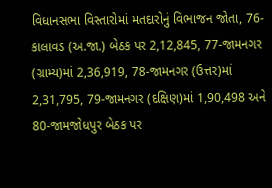વિધાનસભા વિસ્તારોમાં મતદારોનું વિભાજન જોતા, 76-કાલાવડ (અ.જા.) બેઠક પર 2,12,845, 77-જામનગર (ગ્રામ્ય)માં 2,36,919, 78-જામનગર (ઉત્તર)માં 2,31,795, 79-જામનગર (દક્ષિણ)માં 1,90,498 અને 80-જામજોધપુર બેઠક પર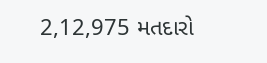2,12,975 મતદારો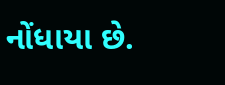નોંધાયા છે.